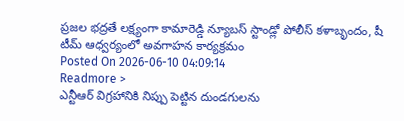ప్రజల భద్రతే లక్ష్యంగా కామారెడ్డి న్యూబస్ స్టాండ్లో పోలీస్ కళాబృందం, షీ టీమ్ ఆధ్వర్యంలో అవగాహన కార్యక్రమం
Posted On 2026-06-10 04:09:14
Readmore >
ఎన్టీఆర్ విగ్రహానికి నిప్పు పెట్టిన దుండగులను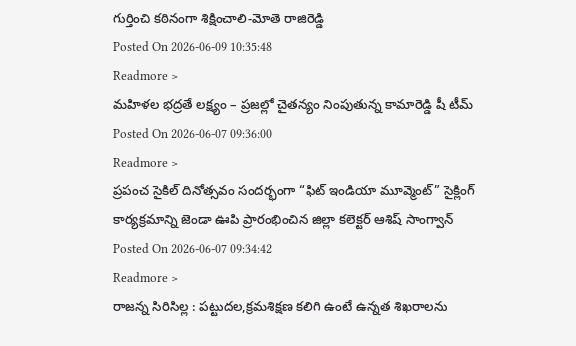గుర్తించి కఠినంగా శిక్షించాలి-మోతె రాజిరెడ్డి
Posted On 2026-06-09 10:35:48
Readmore >
మహిళల భద్రతే లక్ష్యం – ప్రజల్లో చైతన్యం నింపుతున్న కామారెడ్డి షీ టీమ్
Posted On 2026-06-07 09:36:00
Readmore >
ప్రపంచ సైకిల్ దినోత్సవం సందర్భంగా “ఫిట్ ఇండియా మూవ్మెంట్” సైక్లింగ్ కార్యక్రమాన్ని జెండా ఊపి ప్రారంభించిన జిల్లా కలెక్టర్ ఆశిష్ సాంగ్వాన్
Posted On 2026-06-07 09:34:42
Readmore >
రాజన్న సిరిసిల్ల : పట్టుదల,క్రమశిక్షణ కలిగి ఉంటే ఉన్నత శిఖరాలను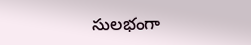సులభంగా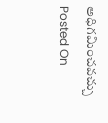అధిగమించవచ్చు
Posted On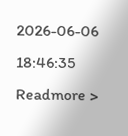2026-06-06 18:46:35
Readmore >